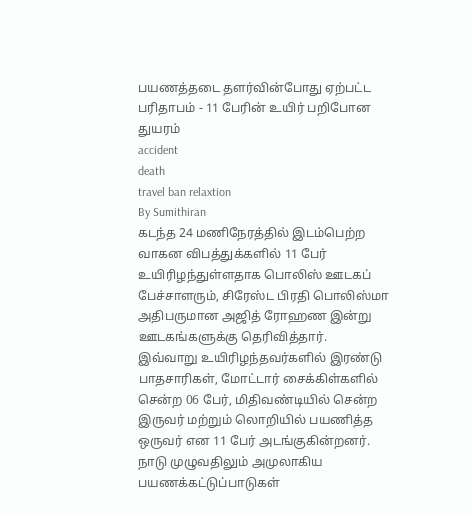பயணத்தடை தளர்வின்போது ஏற்பட்ட பரிதாபம் - 11 பேரின் உயிர் பறிபோன துயரம்
accident
death
travel ban relaxtion
By Sumithiran
கடந்த 24 மணிநேரத்தில் இடம்பெற்ற வாகன விபத்துக்களில் 11 பேர் உயிரிழந்துள்ளதாக பொலிஸ் ஊடகப் பேச்சாளரும், சிரேஸ்ட பிரதி பொலிஸ்மா அதிபருமான அஜித் ரோஹண இன்று ஊடகங்களுக்கு தெரிவித்தார்.
இவ்வாறு உயிரிழந்தவர்களில் இரண்டு பாதசாரிகள், மோட்டார் சைக்கிள்களில் சென்ற 06 பேர், மிதிவண்டியில் சென்ற இருவர் மற்றும் லொறியில் பயணித்த ஒருவர் என 11 பேர் அடங்குகின்றனர்.
நாடு முழுவதிலும் அமுலாகிய பயணக்கட்டுப்பாடுகள்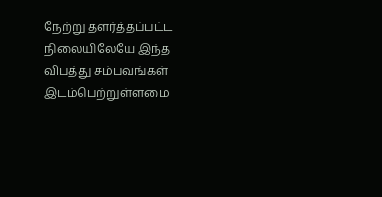நேற்று தளர்த்தப்பட்ட நிலையிலேயே இந்த விபத்து சம்பவங்கள் இடம்பெற்றுள்ளமை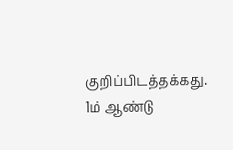குறிப்பிடத்தக்கது.
1ம் ஆண்டு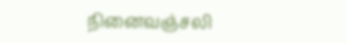நினைவஞ்சலி